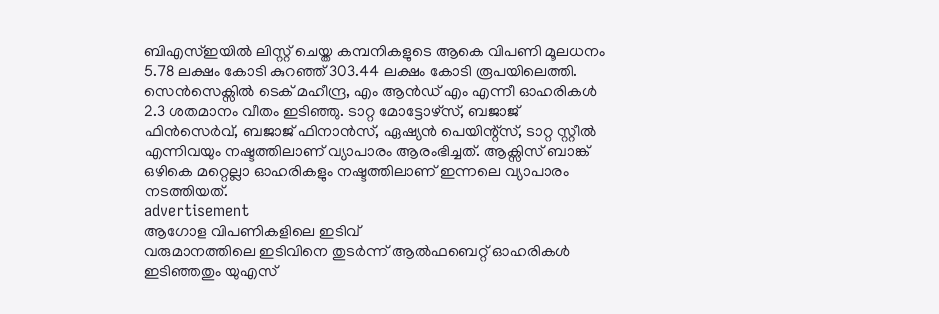ബിഎസ്ഇയിൽ ലിസ്റ്റ് ചെയ്ത കമ്പനികളുടെ ആകെ വിപണി മൂലധനം 5.78 ലക്ഷം കോടി കുറഞ്ഞ് 303.44 ലക്ഷം കോടി രൂപയിലെത്തി.
സെൻസെക്സിൽ ടെക് മഹീന്ദ്ര, എം ആൻഡ് എം എന്നീ ഓഹരികൾ 2.3 ശതമാനം വീതം ഇടിഞ്ഞു. ടാറ്റ മോട്ടോഴ്സ്, ബജാജ് ഫിൻസെർവ്, ബജാജ് ഫിനാൻസ്, ഏഷ്യൻ പെയിന്റ്സ്, ടാറ്റ സ്റ്റീൽ എന്നിവയും നഷ്ടത്തിലാണ് വ്യാപാരം ആരംഭിച്ചത്. ആക്സിസ് ബാങ്ക് ഒഴികെ മറ്റെല്ലാ ഓഹരികളും നഷ്ടത്തിലാണ് ഇന്നലെ വ്യാപാരം നടത്തിയത്.
advertisement
ആഗോള വിപണികളിലെ ഇടിവ്
വരുമാനത്തിലെ ഇടിവിനെ തുടർന്ന് ആൽഫബെറ്റ് ഓഹരികൾ ഇടിഞ്ഞതും യുഎസ്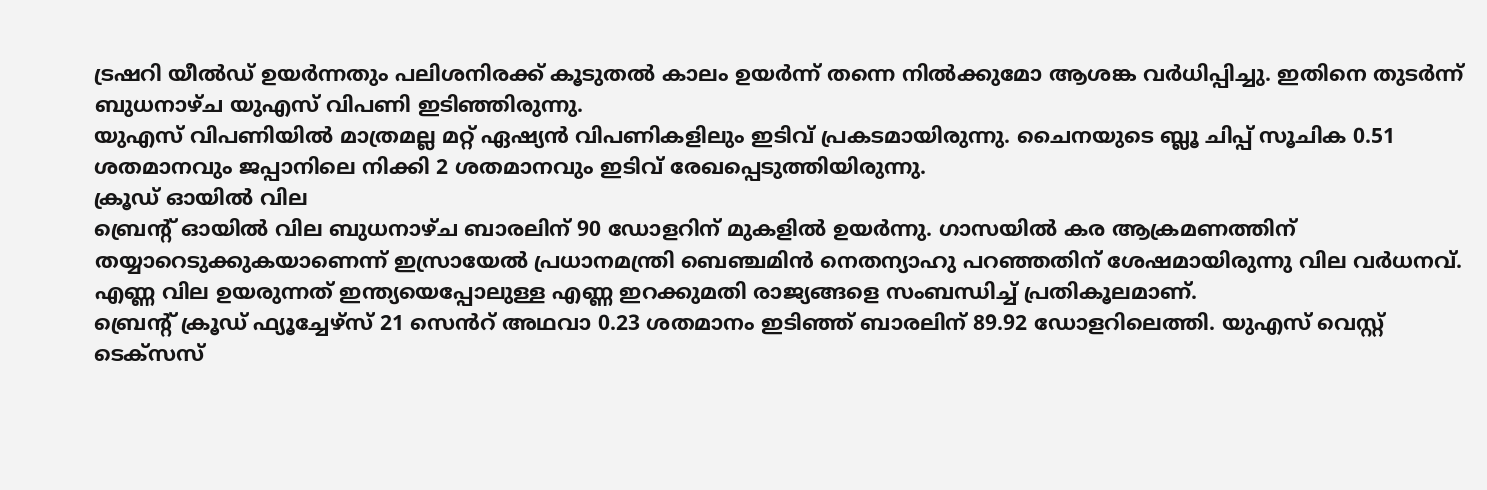ട്രഷറി യീൽഡ് ഉയർന്നതും പലിശനിരക്ക് കൂടുതൽ കാലം ഉയർന്ന് തന്നെ നിൽക്കുമോ ആശങ്ക വർധിപ്പിച്ചു. ഇതിനെ തുടർന്ന് ബുധനാഴ്ച യുഎസ് വിപണി ഇടിഞ്ഞിരുന്നു.
യുഎസ് വിപണിയിൽ മാത്രമല്ല മറ്റ് ഏഷ്യൻ വിപണികളിലും ഇടിവ് പ്രകടമായിരുന്നു. ചൈനയുടെ ബ്ലൂ ചിപ്പ് സൂചിക 0.51 ശതമാനവും ജപ്പാനിലെ നിക്കി 2 ശതമാനവും ഇടിവ് രേഖപ്പെടുത്തിയിരുന്നു.
ക്രൂഡ് ഓയിൽ വില
ബ്രെന്റ് ഓയിൽ വില ബുധനാഴ്ച ബാരലിന് 90 ഡോളറിന് മുകളിൽ ഉയർന്നു. ഗാസയിൽ കര ആക്രമണത്തിന് തയ്യാറെടുക്കുകയാണെന്ന് ഇസ്രായേൽ പ്രധാനമന്ത്രി ബെഞ്ചമിൻ നെതന്യാഹു പറഞ്ഞതിന് ശേഷമായിരുന്നു വില വർധനവ്. എണ്ണ വില ഉയരുന്നത് ഇന്ത്യയെപ്പോലുള്ള എണ്ണ ഇറക്കുമതി രാജ്യങ്ങളെ സംബന്ധിച്ച് പ്രതികൂലമാണ്.
ബ്രെന്റ് ക്രൂഡ് ഫ്യൂച്ചേഴ്സ് 21 സെൻറ് അഥവാ 0.23 ശതമാനം ഇടിഞ്ഞ് ബാരലിന് 89.92 ഡോളറിലെത്തി. യുഎസ് വെസ്റ്റ് ടെക്സസ്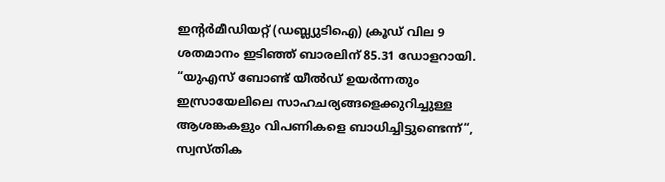ഇന്റർമീഡിയറ്റ് (ഡബ്ല്യുടിഐ) ക്രൂഡ് വില 9 ശതമാനം ഇടിഞ്ഞ് ബാരലിന് 85.31 ഡോളറായി.
“യുഎസ് ബോണ്ട് യീൽഡ് ഉയർന്നതും ഇസ്രായേലിലെ സാഹചര്യങ്ങളെക്കുറിച്ചുള്ള ആശങ്കകളും വിപണികളെ ബാധിച്ചിട്ടുണ്ടെന്ന്“, സ്വസ്തിക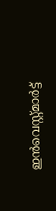ഇൻവെസ്റ്റ്മാർട്ട്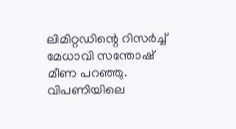ലിമിറ്റഡിന്റെ റിസർച്ച് മേധാവി സന്തോഷ് മീണ പറഞ്ഞു. വിപണിയിലെ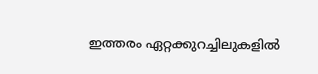ഇത്തരം ഏറ്റക്കുറച്ചിലുകളിൽ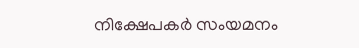നിക്ഷേപകർ സംയമനം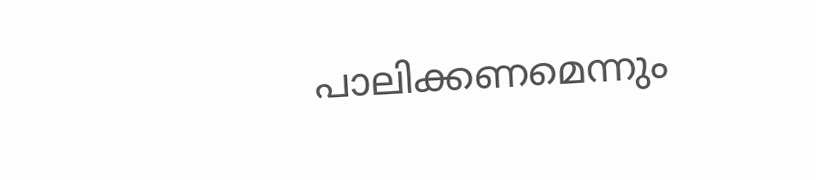പാലിക്കണമെന്നും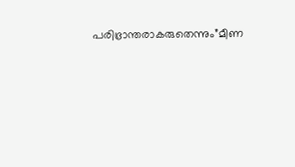പരിഭ്രാന്തരാകരുതെന്നും”മീണ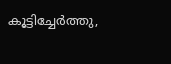കൂട്ടിച്ചേർത്തു,